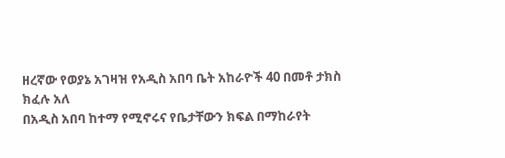ዘረኛው የወያኔ አገዛዝ የአዲስ አበባ ቤት አከራዮች 40 በመቶ ታክስ ክፈሉ አለ
በአዲስ አበባ ከተማ የሚኖሩና የቤታቸውን ክፍል በማከራየት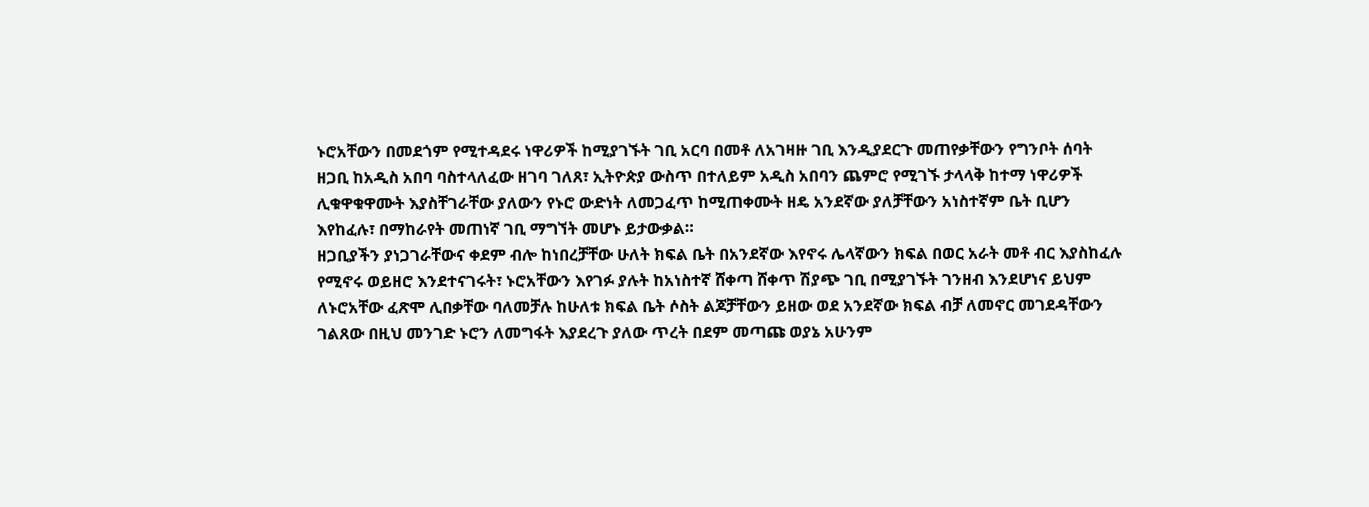ኑሮአቸውን በመደጎም የሚተዳደሩ ነዋሪዎች ከሚያገኙት ገቢ አርባ በመቶ ለአገዛዙ ገቢ እንዲያደርጉ መጠየቃቸውን የግንቦት ሰባት ዘጋቢ ከአዲስ አበባ ባስተላለፈው ዘገባ ገለጸ፣ ኢትዮጵያ ውስጥ በተለይም አዲስ አበባን ጨምሮ የሚገኙ ታላላቅ ከተማ ነዋሪዎች ሊቁዋቁዋሙት እያስቸገራቸው ያለውን የኑሮ ውድነት ለመጋፈጥ ከሚጠቀሙት ዘዴ አንደኛው ያለቻቸውን አነስተኛም ቤት ቢሆን እየከፈሉ፣ በማከራየት መጠነኛ ገቢ ማግኘት መሆኑ ይታውቃል።
ዘጋቢያችን ያነጋገራቸውና ቀደም ብሎ ከነበረቻቸው ሁለት ክፍል ቤት በአንደኛው እየኖሩ ሌላኛውን ክፍል በወር አራት መቶ ብር እያስከፈሉ የሚኖሩ ወይዘሮ እንደተናገሩት፣ ኑሮአቸውን እየገፉ ያሉት ከአነስተኛ ሸቀጣ ሸቀጥ ሽያጭ ገቢ በሚያገኙት ገንዘብ እንደሆነና ይህም ለኑሮአቸው ፈጽሞ ሊበቃቸው ባለመቻሉ ከሁለቱ ክፍል ቤት ሶስት ልጆቻቸውን ይዘው ወደ አንደኛው ክፍል ብቻ ለመኖር መገደዳቸውን ገልጸው በዚህ መንገድ ኑሮን ለመግፋት እያደረጉ ያለው ጥረት በደም መጣጩ ወያኔ አሁንም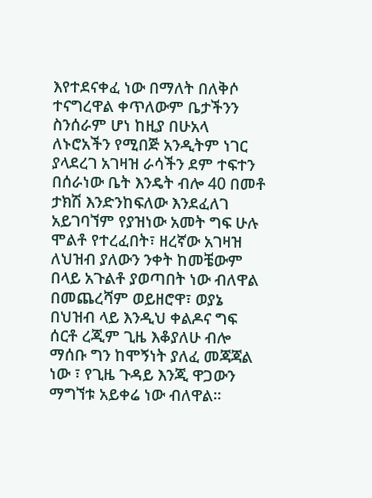እየተደናቀፈ ነው በማለት በለቅሶ ተናግረዋል ቀጥለውም ቤታችንን ስንሰራም ሆነ ከዚያ በሁአላ ለኑሮአችን የሚበጅ አንዲትም ነገር ያላደረገ አገዛዝ ራሳችን ደም ተፍተን በሰራነው ቤት እንዴት ብሎ 40 በመቶ ታክሽ እንድንከፍለው እንደፈለገ አይገባኘም የያዝነው አመት ግፍ ሁሉ ሞልቶ የተረፈበት፣ ዘረኛው አገዛዝ ለህዝብ ያለውን ንቀት ከመቼውም በላይ አጉልቶ ያወጣበት ነው ብለዋል በመጨረሻም ወይዘሮዋ፣ ወያኔ በህዝብ ላይ እንዲህ ቀልዶና ግፍ ሰርቶ ረጂም ጊዜ እቆያለሁ ብሎ ማሰቡ ግን ከሞኝነት ያለፈ መጃጃል ነው ፣ የጊዜ ጉዳይ እንጂ ዋጋውን ማግኘቱ አይቀሬ ነው ብለዋል።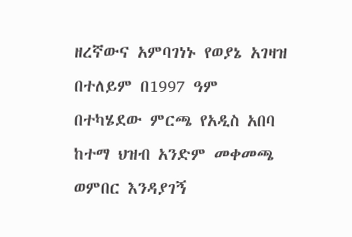ዘረኛውና አምባገነኑ የወያኔ አገዛዝ በተለይም በ1997 ዓም በተካሄደው ምርጫ የአዲስ አበባ ከተማ ህዝብ አንድም መቀመጫ ወምበር እንዳያገኝ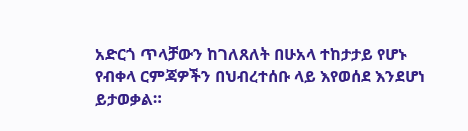አድርጎ ጥላቻውን ከገለጸለት በሁአላ ተከታታይ የሆኑ የብቀላ ርምጃዎችን በህብረተሰቡ ላይ እየወሰደ እንደሆነ ይታወቃል።